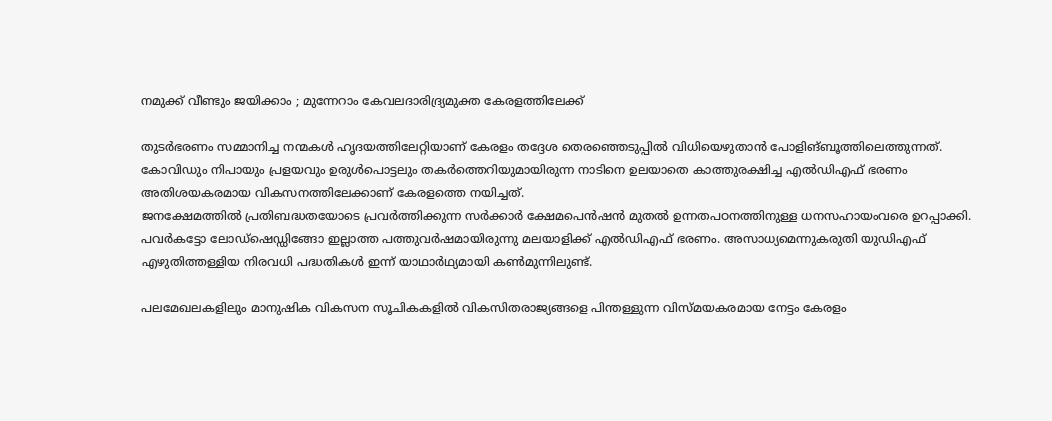നമുക്ക് വീണ്ടും ജയിക്കാം ; മുന്നേറാം കേവലദാരിദ്ര്യമുക്ത കേരളത്തിലേക്ക്

തുടർഭരണം സമ്മാനിച്ച നന്മകൾ ഹൃദയത്തിലേറ്റിയാണ് കേരളം തദ്ദേശ തെരഞ്ഞെടുപ്പിൽ വിധിയെഴുതാൻ പോളിങ്ബൂത്തിലെത്തുന്നത്. കോവിഡും നിപായും പ്രളയവും ഉരുൾപൊട്ടലും തകർത്തെറിയുമായിരുന്ന നാടിനെ ഉലയാതെ കാത്തുരക്ഷിച്ച എൽഡിഎഫ് ഭരണം അതിശയകരമായ വികസനത്തിലേക്കാണ് കേരളത്തെ നയിച്ചത്.
ജനക്ഷേമത്തിൽ പ്രതിബദ്ധതയോടെ പ്രവർത്തിക്കുന്ന സർക്കാർ ക്ഷേമപെൻഷൻ മുതൽ ഉന്നതപഠനത്തിനുള്ള ധനസഹായംവരെ ഉറപ്പാക്കി. പവർകട്ടോ ലോഡ്ഷെഡ്ഡിങ്ങോ ഇല്ലാത്ത പത്തുവർഷമായിരുന്നു മലയാളിക്ക് എൽഡിഎഫ് ഭരണം. അസാധ്യമെന്നുകരുതി യുഡിഎഫ് എഴുതിത്തള്ളിയ നിരവധി പദ്ധതികൾ ഇന്ന് യാഥാർഥ്യമായി കൺമുന്നിലുണ്ട്.

പലമേഖലകളിലും മാനുഷിക വികസന സൂചികകളിൽ വികസിതരാജ്യങ്ങളെ പിന്തള്ളുന്ന വിസ്മയകരമായ നേട്ടം കേരളം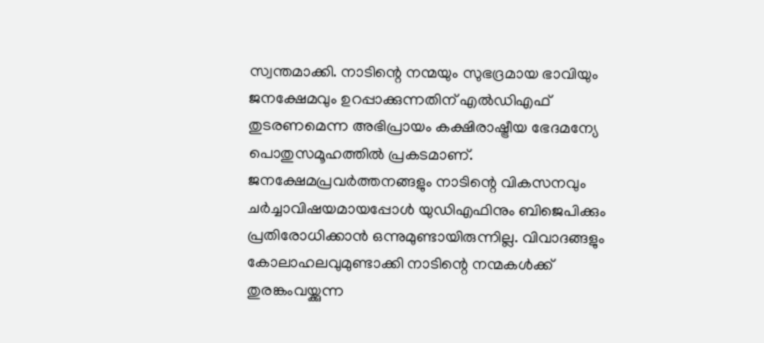സ്വന്തമാക്കി. നാടിന്റെ നന്മയും സുഭദ്രമായ ഭാവിയും ജനക്ഷേമവും ഉറപ്പാക്കുന്നതിന് എൽഡിഎഫ് തുടരണമെന്ന അഭിപ്രായം കക്ഷിരാഷ്ട്രീയ ഭേദമന്യേ പൊതുസമൂഹത്തിൽ പ്രകടമാണ്. ജനക്ഷേമപ്രവർത്തനങ്ങളും നാടിന്റെ വികസനവും ചർച്ചാവിഷയമായപ്പോൾ യുഡിഎഫിനും ബിജെപിക്കും പ്രതിരോധിക്കാൻ ഒന്നുമുണ്ടായിരുന്നില്ല. വിവാദങ്ങളും കോലാഹലവുമുണ്ടാക്കി നാടിന്റെ നന്മകൾക്ക് തുരങ്കംവയ്ക്കുന്ന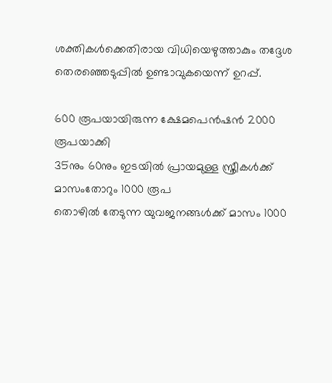ശക്തികൾക്കെതിരായ വിധിയെഴുത്താകും തദ്ദേശ തെരഞ്ഞെടുപ്പിൽ ഉണ്ടാവുകയെന്ന് ഉറപ്പ്.

600 രൂപയായിരുന്ന ക്ഷേമപെൻഷൻ 2000 രൂപയാക്കി
35നും 60നും ഇടയിൽ പ്രായമുള്ള സ്ത്രീകൾക്ക് മാസംതോറും 1000 രൂപ
തൊഴിൽ തേടുന്ന യുവജനങ്ങൾക്ക് മാസം 1000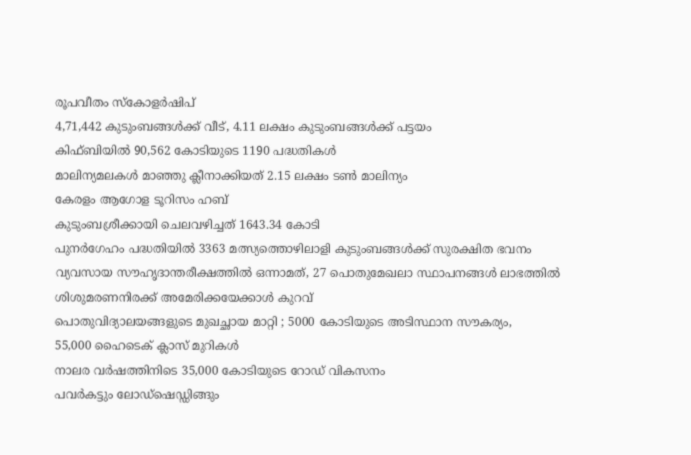രൂപവീതം സ്കോളർഷിപ്
4,71,442 കുടുംബങ്ങൾക്ക് വീട്, 4.11 ലക്ഷം കുടുംബങ്ങൾക്ക് പട്ടയം
കിഫ്ബിയിൽ 90,562 കോടിയുടെ 1190 പദ്ധതികൾ
മാലിന്യമലകൾ മാഞ്ഞു ക്ലീനാക്കിയത് 2.15 ലക്ഷം ടൺ മാലിന്യം
കേരളം ആഗോള ടൂറിസം ഹബ്
കുടുംബശ്രീക്കായി ചെലവഴിച്ചത് 1643.34 കോടി
പുനർഗേഹം പദ്ധതിയിൽ 3363 മത്സ്യത്തൊഴിലാളി കുടുംബങ്ങൾക്ക് സുരക്ഷിത ഭവനം
വ്യവസായ സൗഹൃദാന്തരീക്ഷത്തിൽ ഒന്നാമത്, 27 പൊതുമേഖലാ സ്ഥാപനങ്ങൾ ലാഭത്തിൽ
ശിശുമരണനിരക്ക് അമേരിക്കയേക്കാൾ കുറവ്
പൊതുവിദ്യാലയങ്ങളുടെ മുഖച്ഛായ മാറ്റി ; 5000 കോടിയുടെ അടിസ്ഥാന സൗകര്യം,
55,000 ഹൈടെക് ക്ലാസ് മുറികൾ
നാലര വർഷത്തിനിടെ 35,000 കോടിയുടെ റോഡ് വികസനം
പവർകട്ടും ലോഡ്ഷെഡ്ഡിങ്ങും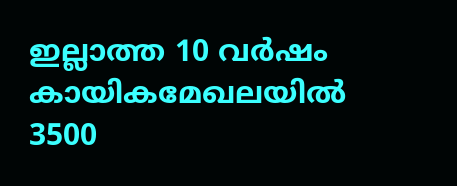ഇല്ലാത്ത 10 വർഷം
കായികമേഖലയിൽ 3500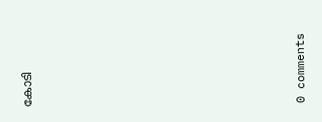കോടി











0 comments